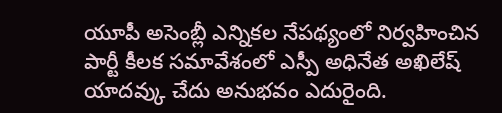యూపీ అసెంబ్లీ ఎన్నికల నేపథ్యంలో నిర్వహించిన పార్టీ కీలక సమావేశంలో ఎస్పీ అధినేత అఖిలేష్ యాదవ్కు చేదు అనుభవం ఎదురైంది.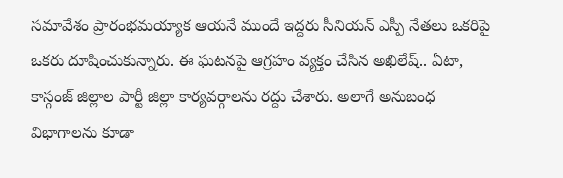సమావేశం ప్రారంభమయ్యాక ఆయనే ముందే ఇద్దరు సీనియన్ ఎస్పీ నేతలు ఒకరిపై ఒకరు దూషించుకున్నారు. ఈ ఘటనపై ఆగ్రహం వ్యక్తం చేసిన అఖిలేష్.. ఏటా, కాస్గంజ్ జిల్లాల పార్టీ జిల్లా కార్యవర్గాలను రద్దు చేశారు. అలాగే అనుబంధ విభాగాలను కూడా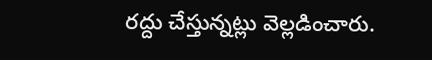రద్దు చేస్తున్నట్లు వెల్లడించారు.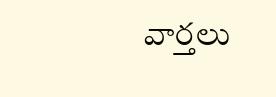వార్తలు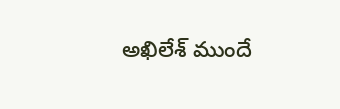అఖిలేశ్ ముందే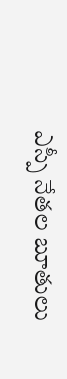ఎస్పీ నేతల బూతులు